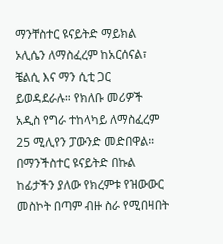ማንቸስተር ዩናይትድ ማይክል ኦሊሴን ለማስፈረም ከአርሰናል፣ ቼልሲ እና ማን ሲቲ ጋር ይወዳደራሉ። የክለቡ መሪዎች አዲስ የግራ ተከላካይ ለማስፈረም 25 ሚሊየን ፓውንድ መድበዋል። በማንችስተር ዩናይትድ በኩል ከፊታችን ያለው የክረምቱ የዝውውር መስኮት በጣም ብዙ ስራ የሚበዛበት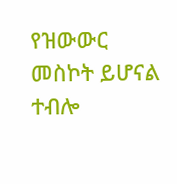የዝውውር መስኮት ይሆናል ተብሎ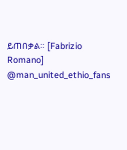ይጠበቃል። [Fabrizio Romano] @man_united_ethio_fans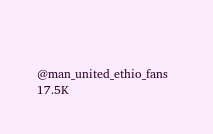@man_united_ethio_fans 17.5K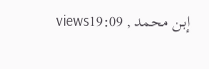viewsإبـن محمد , 19:09